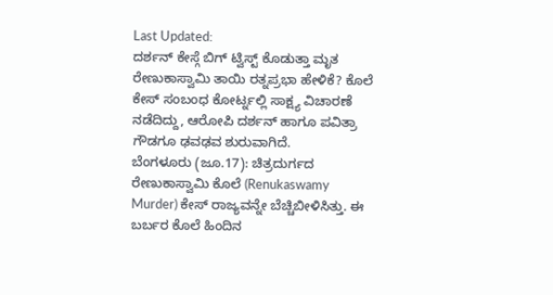Last Updated:
ದರ್ಶನ್ ಕೇಸ್ಗೆ ಬಿಗ್ ಟ್ವಿಸ್ಟ್ ಕೊಡುತ್ತಾ ಮೃತ ರೇಣುಕಾಸ್ವಾಮಿ ತಾಯಿ ರತ್ನಪ್ರಭಾ ಹೇಳಿಕೆ? ಕೊಲೆ ಕೇಸ್ ಸಂಬಂಧ ಕೋರ್ಟ್ನಲ್ಲಿ ಸಾಕ್ಷ್ಯ ವಿಚಾರಣೆ ನಡೆದಿದ್ದು, ಆರೋಪಿ ದರ್ಶನ್ ಹಾಗೂ ಪವಿತ್ರಾ ಗೌಡಗೂ ಢವಢವ ಶುರುವಾಗಿದೆ.
ಬೆಂಗಳೂರು (ಜೂ.17): ಚಿತ್ರದುರ್ಗದ ರೇಣುಕಾಸ್ವಾಮಿ ಕೊಲೆ (Renukaswamy Murder) ಕೇಸ್ ರಾಜ್ಯವನ್ನೇ ಬೆಚ್ಚಿಬೀಳಿಸಿತ್ತು. ಈ ಬರ್ಬರ ಕೊಲೆ ಹಿಂದಿನ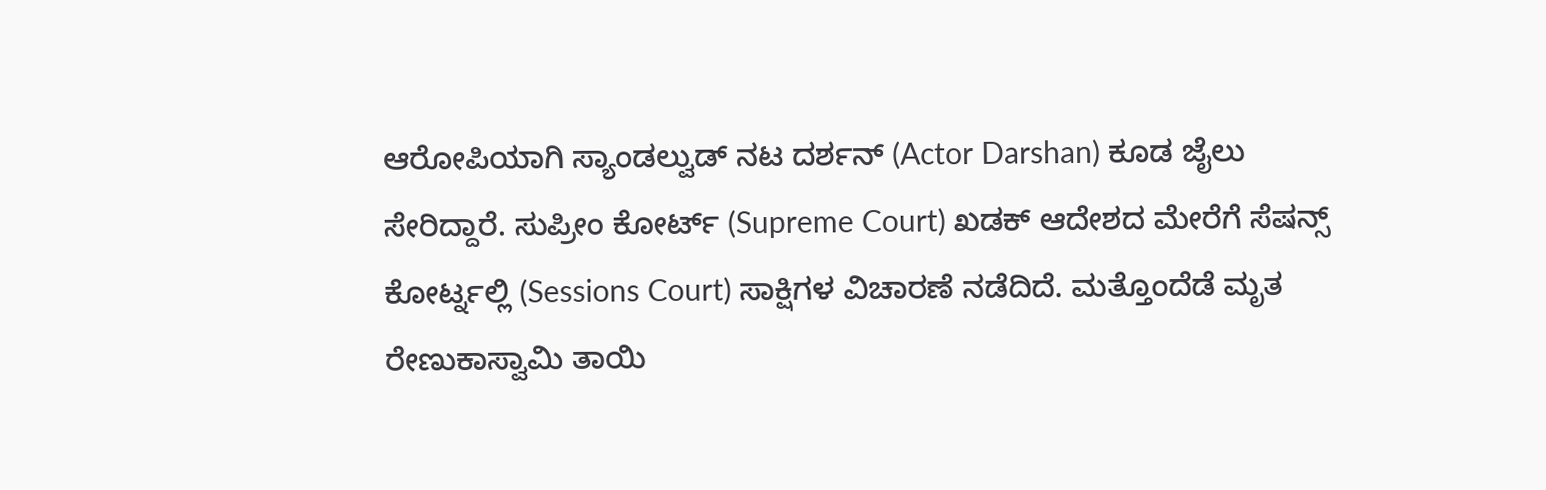ಆರೋಪಿಯಾಗಿ ಸ್ಯಾಂಡಲ್ವುಡ್ ನಟ ದರ್ಶನ್ (Actor Darshan) ಕೂಡ ಜೈಲು ಸೇರಿದ್ದಾರೆ. ಸುಪ್ರೀಂ ಕೋರ್ಟ್ (Supreme Court) ಖಡಕ್ ಆದೇಶದ ಮೇರೆಗೆ ಸೆಷನ್ಸ್ ಕೋರ್ಟ್ನಲ್ಲಿ (Sessions Court) ಸಾಕ್ಷಿಗಳ ವಿಚಾರಣೆ ನಡೆದಿದೆ. ಮತ್ತೊಂದೆಡೆ ಮೃತ ರೇಣುಕಾಸ್ವಾಮಿ ತಾಯಿ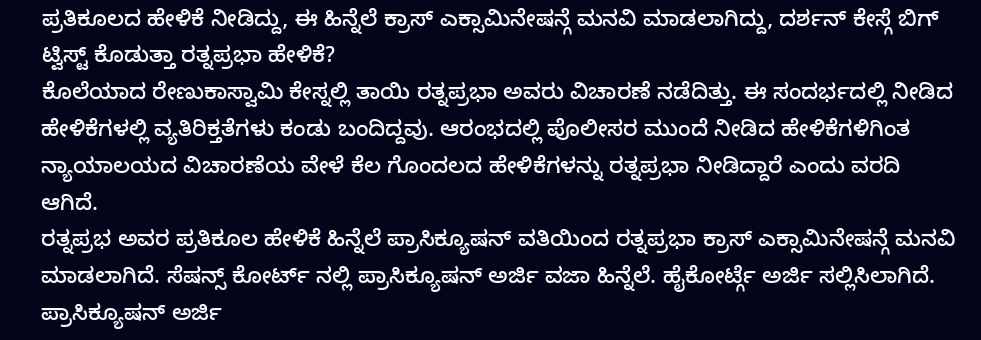ಪ್ರತಿಕೂಲದ ಹೇಳಿಕೆ ನೀಡಿದ್ದು, ಈ ಹಿನ್ನೆಲೆ ಕ್ರಾಸ್ ಎಕ್ಸಾಮಿನೇಷನ್ಗೆ ಮನವಿ ಮಾಡಲಾಗಿದ್ದು, ದರ್ಶನ್ ಕೇಸ್ಗೆ ಬಿಗ್ ಟ್ವಿಸ್ಟ್ ಕೊಡುತ್ತಾ ರತ್ನಪ್ರಭಾ ಹೇಳಿಕೆ?
ಕೊಲೆಯಾದ ರೇಣುಕಾಸ್ವಾಮಿ ಕೇಸ್ನಲ್ಲಿ ತಾಯಿ ರತ್ನಪ್ರಭಾ ಅವರು ವಿಚಾರಣೆ ನಡೆದಿತ್ತು. ಈ ಸಂದರ್ಭದಲ್ಲಿ ನೀಡಿದ ಹೇಳಿಕೆಗಳಲ್ಲಿ ವ್ಯತಿರಿಕ್ತತೆಗಳು ಕಂಡು ಬಂದಿದ್ದವು. ಆರಂಭದಲ್ಲಿ ಪೊಲೀಸರ ಮುಂದೆ ನೀಡಿದ ಹೇಳಿಕೆಗಳಿಗಿಂತ ನ್ಯಾಯಾಲಯದ ವಿಚಾರಣೆಯ ವೇಳೆ ಕೆಲ ಗೊಂದಲದ ಹೇಳಿಕೆಗಳನ್ನು ರತ್ನಪ್ರಭಾ ನೀಡಿದ್ದಾರೆ ಎಂದು ವರದಿ ಆಗಿದೆ.
ರತ್ನಪ್ರಭ ಅವರ ಪ್ರತಿಕೂಲ ಹೇಳಿಕೆ ಹಿನ್ನೆಲೆ ಪ್ರಾಸಿಕ್ಯೂಷನ್ ವತಿಯಿಂದ ರತ್ನಪ್ರಭಾ ಕ್ರಾಸ್ ಎಕ್ಸಾಮಿನೇಷನ್ಗೆ ಮನವಿ ಮಾಡಲಾಗಿದೆ. ಸೆಷನ್ಸ್ ಕೋರ್ಟ್ ನಲ್ಲಿ ಪ್ರಾಸಿಕ್ಯೂಷನ್ ಅರ್ಜಿ ವಜಾ ಹಿನ್ನೆಲೆ. ಹೈಕೋರ್ಟ್ಗೆ ಅರ್ಜಿ ಸಲ್ಲಿಸಿಲಾಗಿದೆ. ಪ್ರಾಸಿಕ್ಯೂಷನ್ ಅರ್ಜಿ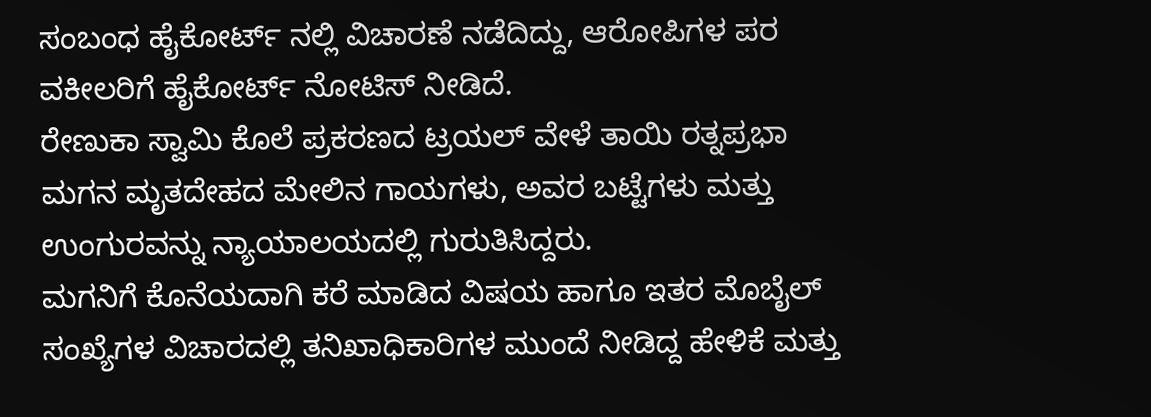ಸಂಬಂಧ ಹೈಕೋರ್ಟ್ ನಲ್ಲಿ ವಿಚಾರಣೆ ನಡೆದಿದ್ದು, ಆರೋಪಿಗಳ ಪರ ವಕೀಲರಿಗೆ ಹೈಕೋರ್ಟ್ ನೋಟಿಸ್ ನೀಡಿದೆ.
ರೇಣುಕಾ ಸ್ವಾಮಿ ಕೊಲೆ ಪ್ರಕರಣದ ಟ್ರಯಲ್ ವೇಳೆ ತಾಯಿ ರತ್ನಪ್ರಭಾ ಮಗನ ಮೃತದೇಹದ ಮೇಲಿನ ಗಾಯಗಳು, ಅವರ ಬಟ್ಟೆಗಳು ಮತ್ತು ಉಂಗುರವನ್ನು ನ್ಯಾಯಾಲಯದಲ್ಲಿ ಗುರುತಿಸಿದ್ದರು.
ಮಗನಿಗೆ ಕೊನೆಯದಾಗಿ ಕರೆ ಮಾಡಿದ ವಿಷಯ ಹಾಗೂ ಇತರ ಮೊಬೈಲ್ ಸಂಖ್ಯೆಗಳ ವಿಚಾರದಲ್ಲಿ ತನಿಖಾಧಿಕಾರಿಗಳ ಮುಂದೆ ನೀಡಿದ್ದ ಹೇಳಿಕೆ ಮತ್ತು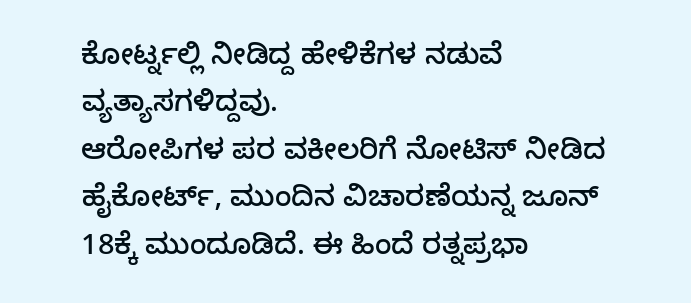ಕೋರ್ಟ್ನಲ್ಲಿ ನೀಡಿದ್ದ ಹೇಳಿಕೆಗಳ ನಡುವೆ ವ್ಯತ್ಯಾಸಗಳಿದ್ದವು.
ಆರೋಪಿಗಳ ಪರ ವಕೀಲರಿಗೆ ನೋಟಿಸ್ ನೀಡಿದ ಹೈಕೋರ್ಟ್, ಮುಂದಿನ ವಿಚಾರಣೆಯನ್ನ ಜೂನ್ 18ಕ್ಕೆ ಮುಂದೂಡಿದೆ. ಈ ಹಿಂದೆ ರತ್ನಪ್ರಭಾ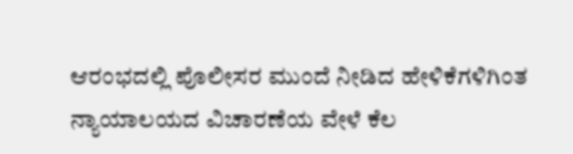ಆರಂಭದಲ್ಲಿ ಪೊಲೀಸರ ಮುಂದೆ ನೀಡಿದ ಹೇಳಿಕೆಗಳಿಗಿಂತ ನ್ಯಾಯಾಲಯದ ವಿಚಾರಣೆಯ ವೇಳೆ ಕೆಲ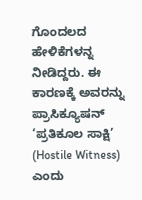ಗೊಂದಲದ ಹೇಳಿಕೆಗಳನ್ನ ನೀಡಿದ್ದರು. ಈ ಕಾರಣಕ್ಕೆ ಅವರನ್ನು ಪ್ರಾಸಿಕ್ಯೂಷನ್ ‘ಪ್ರತಿಕೂಲ ಸಾಕ್ಷಿ’ (Hostile Witness) ಎಂದು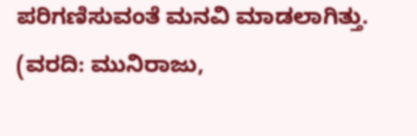ಪರಿಗಣಿಸುವಂತೆ ಮನವಿ ಮಾಡಲಾಗಿತ್ತು.
(ವರದಿ: ಮುನಿರಾಜು,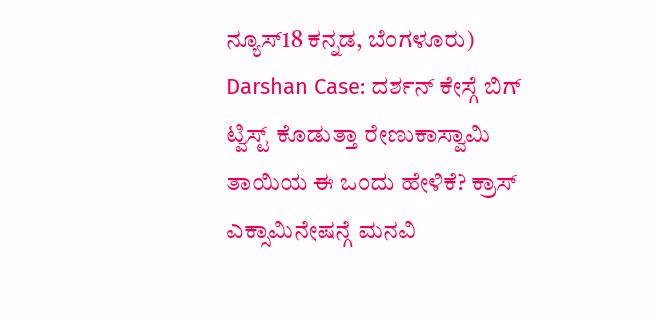ನ್ಯೂಸ್18 ಕನ್ನಡ, ಬೆಂಗಳೂರು)
Darshan Case: ದರ್ಶನ್ ಕೇಸ್ಗೆ ಬಿಗ್ ಟ್ವಿಸ್ಟ್ ಕೊಡುತ್ತಾ ರೇಣುಕಾಸ್ವಾಮಿ ತಾಯಿಯ ಈ ಒಂದು ಹೇಳಿಕೆ? ಕ್ರಾಸ್ ಎಕ್ಸಾಮಿನೇಷನ್ಗೆ ಮನವಿ